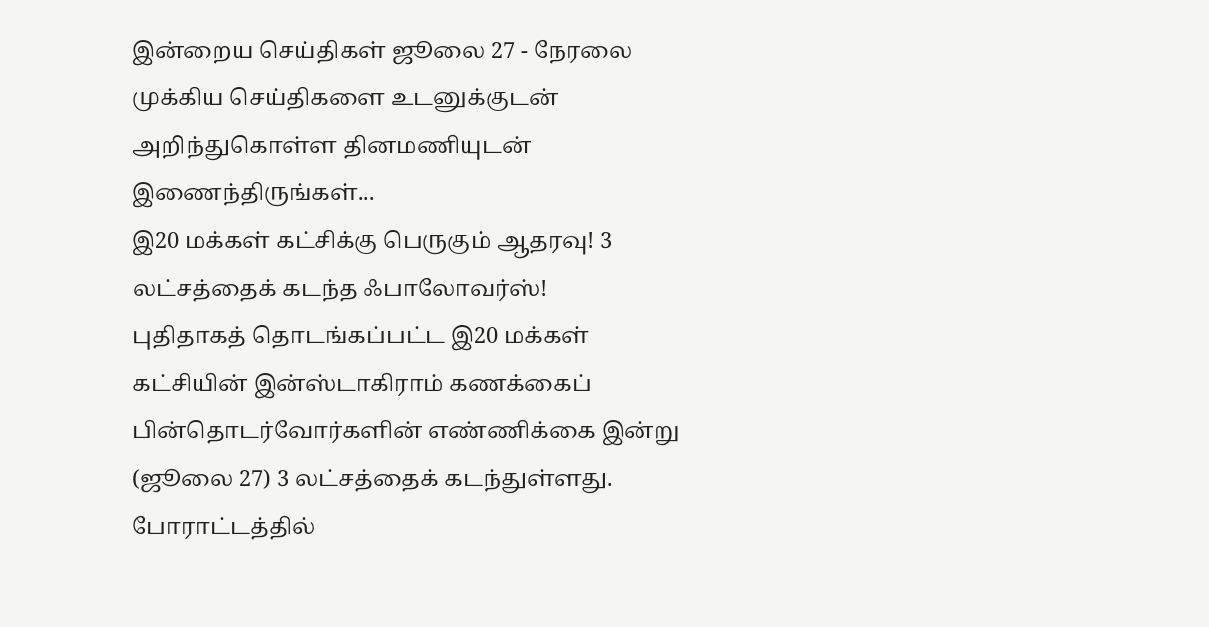இன்றைய செய்திகள் ஜூலை 27 - நேரலை
முக்கிய செய்திகளை உடனுக்குடன் அறிந்துகொள்ள தினமணியுடன் இணைந்திருங்கள்...
இ20 மக்கள் கட்சிக்கு பெருகும் ஆதரவு! 3 லட்சத்தைக் கடந்த ஃபாலோவர்ஸ்!
புதிதாகத் தொடங்கப்பட்ட இ20 மக்கள் கட்சியின் இன்ஸ்டாகிராம் கணக்கைப் பின்தொடர்வோர்களின் எண்ணிக்கை இன்று (ஜூலை 27) 3 லட்சத்தைக் கடந்துள்ளது.
போராட்டத்தில்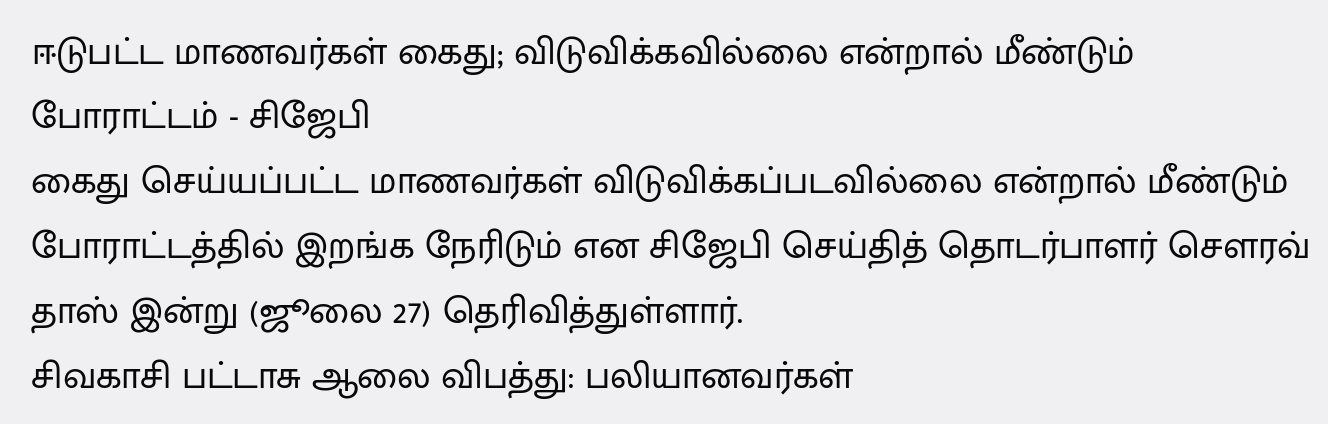ஈடுபட்ட மாணவர்கள் கைது; விடுவிக்கவில்லை என்றால் மீண்டும் போராட்டம் - சிஜேபி
கைது செய்யப்பட்ட மாணவர்கள் விடுவிக்கப்படவில்லை என்றால் மீண்டும் போராட்டத்தில் இறங்க நேரிடும் என சிஜேபி செய்தித் தொடர்பாளர் சௌரவ் தாஸ் இன்று (ஜூலை 27) தெரிவித்துள்ளார்.
சிவகாசி பட்டாசு ஆலை விபத்து: பலியானவர்கள்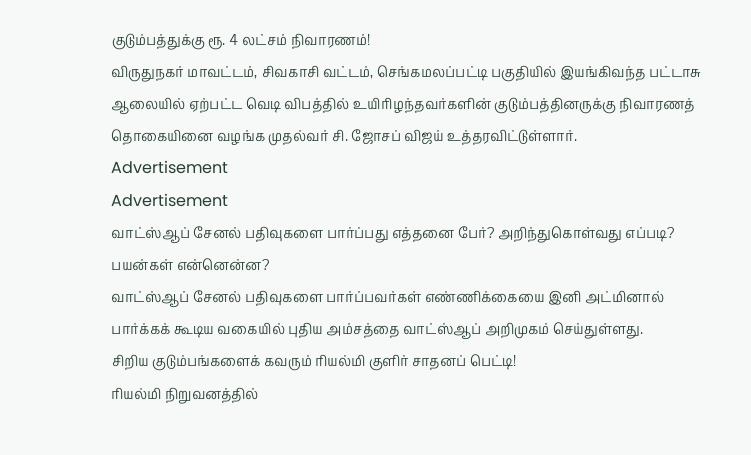குடும்பத்துக்கு ரூ. 4 லட்சம் நிவாரணம்!
விருதுநகர் மாவட்டம், சிவகாசி வட்டம், செங்கமலப்பட்டி பகுதியில் இயங்கிவந்த பட்டாசு ஆலையில் ஏற்பட்ட வெடி விபத்தில் உயிரிழந்தவர்களின் குடும்பத்தினருக்கு நிவாரணத் தொகையினை வழங்க முதல்வர் சி. ஜோசப் விஜய் உத்தரவிட்டுள்ளார்.
Advertisement
Advertisement
வாட்ஸ்ஆப் சேனல் பதிவுகளை பார்ப்பது எத்தனை பேர்? அறிந்துகொள்வது எப்படி? பயன்கள் என்னென்ன?
வாட்ஸ்ஆப் சேனல் பதிவுகளை பார்ப்பவர்கள் எண்ணிக்கையை இனி அட்மினால் பார்க்கக் கூடிய வகையில் புதிய அம்சத்தை வாட்ஸ்ஆப் அறிமுகம் செய்துள்ளது.
சிறிய குடும்பங்களைக் கவரும் ரியல்மி குளிர் சாதனப் பெட்டி!
ரியல்மி நிறுவனத்தில்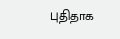புதிதாக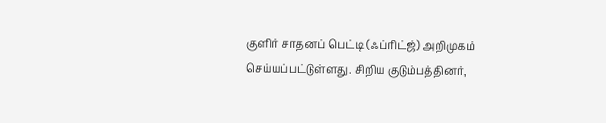குளிர் சாதனப் பெட்டி (ஃப்ரிட்ஜ்) அறிமுகம் செய்யப்பட்டுள்ளது. சிறிய குடும்பத்தினர்,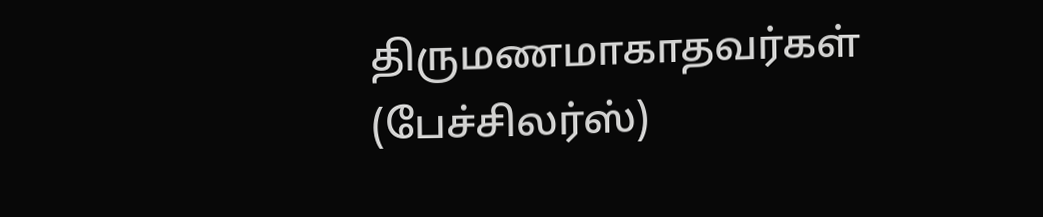திருமணமாகாதவர்கள் (பேச்சிலர்ஸ்)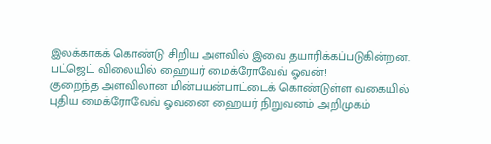இலக்காகக் கொண்டு சிறிய அளவில் இவை தயாரிக்கப்படுகின்றன.
பட்ஜெட் விலையில் ஹையர் மைக்ரோவேவ் ஓவன்!
குறைந்த அளவிலான மின்பயன்பாட்டைக் கொண்டுள்ள வகையில் புதிய மைக்ரோவேவ் ஓவனை ஹையர் நிறுவனம் அறிமுகம்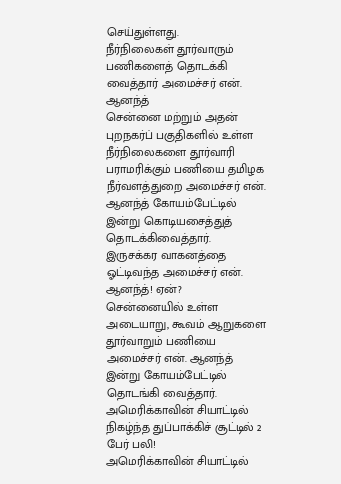செய்துள்ளது.
நீர்நிலைகள் தூர்வாரும் பணிகளைத் தொடக்கி வைத்தார் அமைச்சர் என். ஆனந்த்
சென்னை மற்றும் அதன் புறநகர்ப் பகுதிகளில் உள்ள நீர்நிலைகளை தூர்வாரி பராமரிக்கும் பணியை தமிழக நீர்வளத்துறை அமைச்சர் என். ஆனந்த் கோயம்பேட்டில் இன்று கொடியசைத்துத் தொடக்கிவைத்தார்.
இருசக்கர வாகனத்தை ஓட்டிவந்த அமைச்சர் என். ஆனந்த்! ஏன்?
சென்னையில் உள்ள அடையாறு, கூவம் ஆறுகளை தூர்வாறும் பணியை அமைச்சர் என். ஆனந்த் இன்று கோயம்பேட்டில் தொடங்கி வைத்தார்.
அமெரிக்காவின் சியாட்டில் நிகழ்ந்த துப்பாக்கிச் சூட்டில் 2 பேர் பலி!
அமெரிக்காவின் சியாட்டில்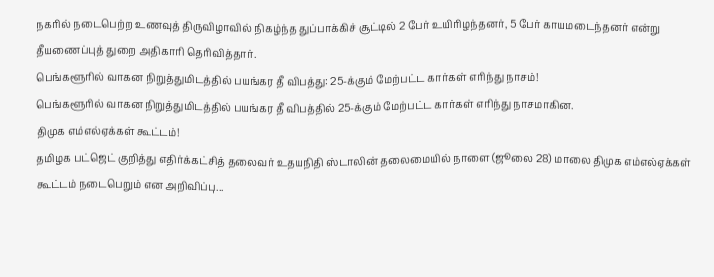நகரில் நடைபெற்ற உணவுத் திருவிழாவில் நிகழ்ந்த துப்பாக்கிச் சூட்டில் 2 பேர் உயிரிழந்தனர், 5 பேர் காயமடைந்தனர் என்று தீயணைப்புத் துறை அதிகாரி தெரிவித்தார்.
பெங்களூரில் வாகன நிறுத்துமிடத்தில் பயங்கர தீ விபத்து: 25-க்கும் மேற்பட்ட கார்கள் எரிந்து நாசம்!
பெங்களூரில் வாகன நிறுத்துமிடத்தில் பயங்கர தீ விபத்தில் 25-க்கும் மேற்பட்ட கார்கள் எரிந்து நாசமாகின.
திமுக எம்எல்ஏக்கள் கூட்டம்!
தமிழக பட்ஜெட் குறித்து எதிர்க்கட்சித் தலைவர் உதயநிதி ஸ்டாலின் தலைமையில் நாளை (ஜூலை 28) மாலை திமுக எம்எல்ஏக்கள் கூட்டம் நடைபெறும் என அறிவிப்பு...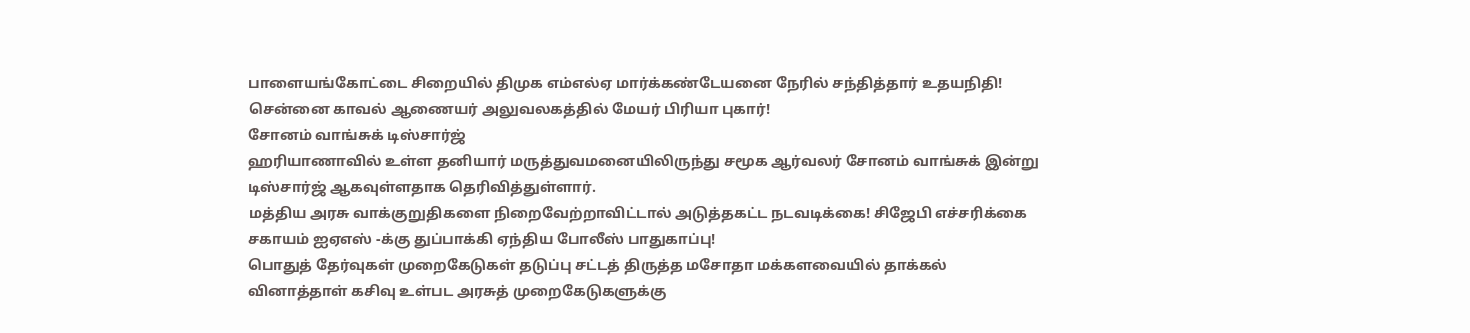பாளையங்கோட்டை சிறையில் திமுக எம்எல்ஏ மார்க்கண்டேயனை நேரில் சந்தித்தார் உதயநிதி!
சென்னை காவல் ஆணையர் அலுவலகத்தில் மேயர் பிரியா புகார்!
சோனம் வாங்சுக் டிஸ்சார்ஜ்
ஹரியாணாவில் உள்ள தனியார் மருத்துவமனையிலிருந்து சமூக ஆர்வலர் சோனம் வாங்சுக் இன்று டிஸ்சார்ஜ் ஆகவுள்ளதாக தெரிவித்துள்ளார்.
மத்திய அரசு வாக்குறுதிகளை நிறைவேற்றாவிட்டால் அடுத்தகட்ட நடவடிக்கை! சிஜேபி எச்சரிக்கை
சகாயம் ஐஏஎஸ் -க்கு துப்பாக்கி ஏந்திய போலீஸ் பாதுகாப்பு!
பொதுத் தேர்வுகள் முறைகேடுகள் தடுப்பு சட்டத் திருத்த மசோதா மக்களவையில் தாக்கல்
வினாத்தாள் கசிவு உள்பட அரசுத் முறைகேடுகளுக்கு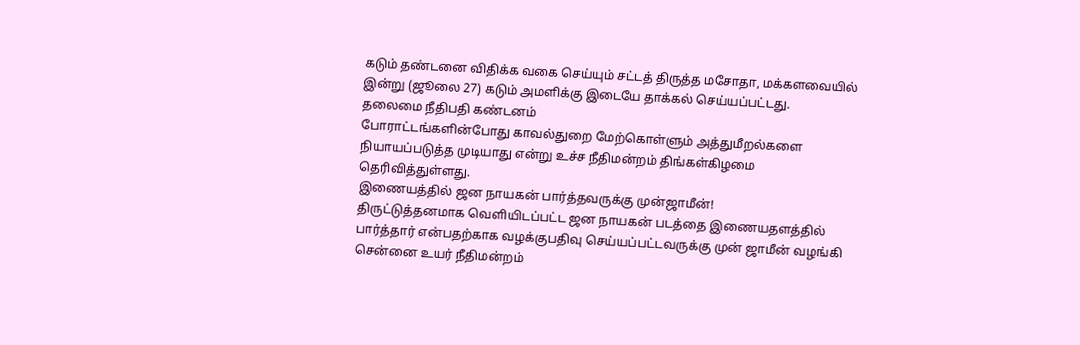கடும் தண்டனை விதிக்க வகை செய்யும் சட்டத் திருத்த மசோதா, மக்களவையில் இன்று (ஜூலை 27) கடும் அமளிக்கு இடையே தாக்கல் செய்யப்பட்டது.
தலைமை நீதிபதி கண்டனம்
போராட்டங்களின்போது காவல்துறை மேற்கொள்ளும் அத்துமீறல்களை நியாயப்படுத்த முடியாது என்று உச்ச நீதிமன்றம் திங்கள்கிழமை தெரிவித்துள்ளது.
இணையத்தில் ஜன நாயகன் பார்த்தவருக்கு முன்ஜாமீன்!
திருட்டுத்தனமாக வெளியிடப்பட்ட ஜன நாயகன் படத்தை இணையதளத்தில் பார்த்தார் என்பதற்காக வழக்குபதிவு செய்யப்பட்டவருக்கு முன் ஜாமீன் வழங்கி சென்னை உயர் நீதிமன்றம்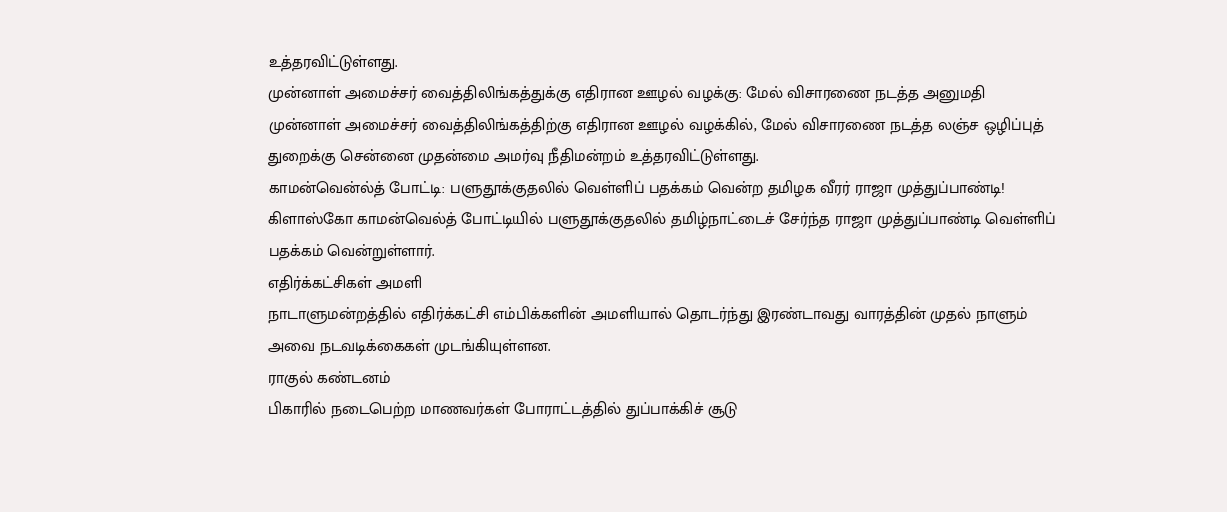உத்தரவிட்டுள்ளது.
முன்னாள் அமைச்சர் வைத்திலிங்கத்துக்கு எதிரான ஊழல் வழக்கு: மேல் விசாரணை நடத்த அனுமதி
முன்னாள் அமைச்சர் வைத்திலிங்கத்திற்கு எதிரான ஊழல் வழக்கில், மேல் விசாரணை நடத்த லஞ்ச ஒழிப்புத் துறைக்கு சென்னை முதன்மை அமர்வு நீதிமன்றம் உத்தரவிட்டுள்ளது.
காமன்வென்ல்த் போட்டி: பளுதூக்குதலில் வெள்ளிப் பதக்கம் வென்ற தமிழக வீரர் ராஜா முத்துப்பாண்டி!
கிளாஸ்கோ காமன்வெல்த் போட்டியில் பளுதூக்குதலில் தமிழ்நாட்டைச் சேர்ந்த ராஜா முத்துப்பாண்டி வெள்ளிப் பதக்கம் வென்றுள்ளார்.
எதிர்க்கட்சிகள் அமளி
நாடாளுமன்றத்தில் எதிர்க்கட்சி எம்பிக்களின் அமளியால் தொடர்ந்து இரண்டாவது வாரத்தின் முதல் நாளும் அவை நடவடிக்கைகள் முடங்கியுள்ளன.
ராகுல் கண்டனம்
பிகாரில் நடைபெற்ற மாணவர்கள் போராட்டத்தில் துப்பாக்கிச் சூடு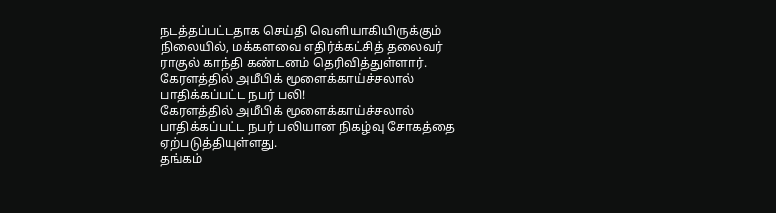நடத்தப்பட்டதாக செய்தி வெளியாகியிருக்கும் நிலையில், மக்களவை எதிர்க்கட்சித் தலைவர் ராகுல் காந்தி கண்டனம் தெரிவித்துள்ளார்.
கேரளத்தில் அமீபிக் மூளைக்காய்ச்சலால் பாதிக்கப்பட்ட நபர் பலி!
கேரளத்தில் அமீபிக் மூளைக்காய்ச்சலால் பாதிக்கப்பட்ட நபர் பலியான நிகழ்வு சோகத்தை ஏற்படுத்தியுள்ளது.
தங்கம்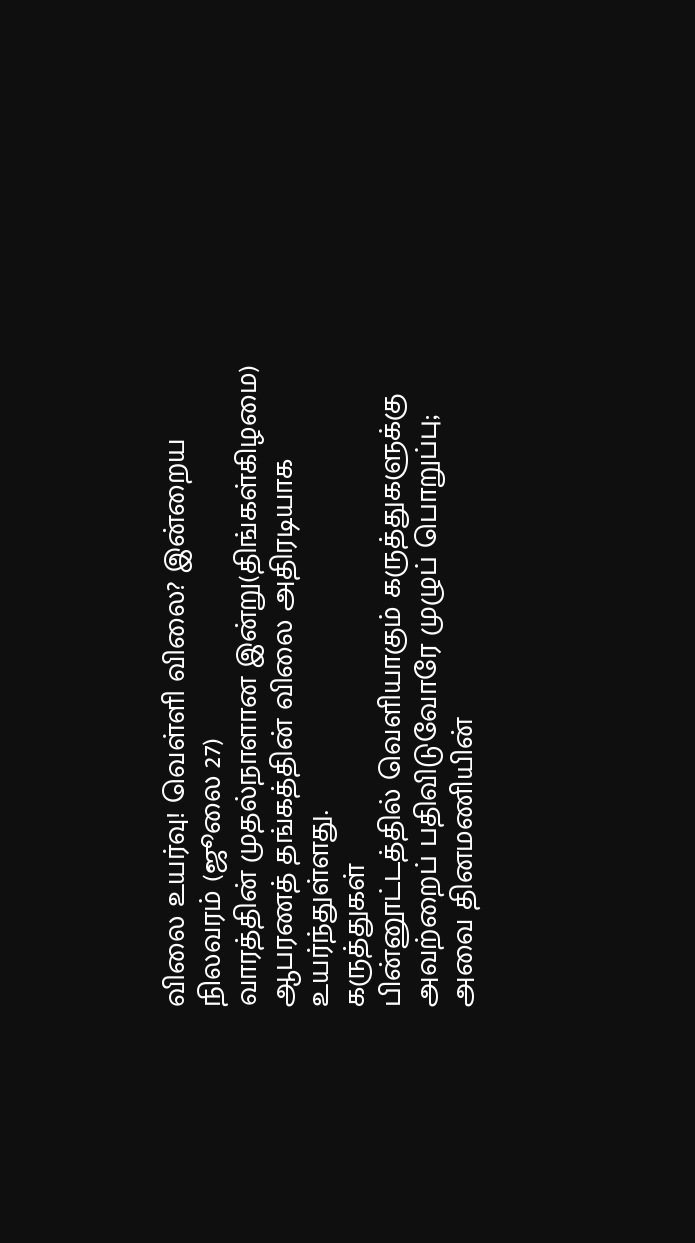விலை உயர்வு! வெள்ளி விலை? இன்றைய நிலவரம் (ஜூலை 27)
வாரத்தின் முதல்நாளான இன்று(திங்கள்கிழமை) ஆபரணத் தங்கத்தின் விலை அதிரடியாக உயர்ந்துள்ளது.
கருத்துகள்
பின்னூட்டத்தில் வெளியாகும் கருத்துகளுக்கு அவற்றைப் பதிவிடுவோரே முழுப் பொறுப்பு; அவை தினமணியின்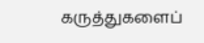கருத்துகளைப்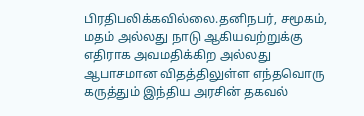பிரதிபலிக்கவில்லை.தனிநபர், சமூகம், மதம் அல்லது நாடு ஆகியவற்றுக்கு எதிராக அவமதிக்கிற அல்லது ஆபாசமான விதத்திலுள்ள எந்தவொரு கருத்தும் இந்திய அரசின் தகவல்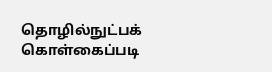தொழில்நுட்பக் கொள்கைப்படி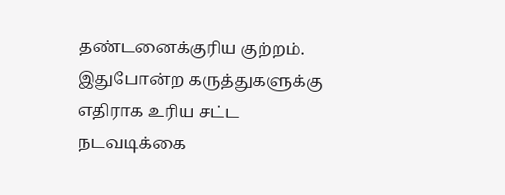தண்டனைக்குரிய குற்றம். இதுபோன்ற கருத்துகளுக்கு எதிராக உரிய சட்ட நடவடிக்கை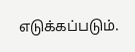எடுக்கப்படும்.